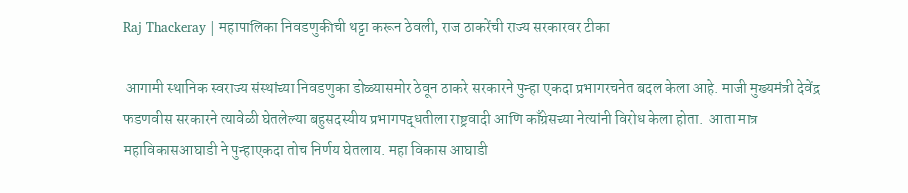Raj Thackeray | महापालिका निवडणुकीची थट्टा करून ठेवली, राज ठाकरेंची राज्य सरकारवर टीका

 आगामी स्थानिक स्वराज्य संस्थांच्या निवडणुका डोळ्यासमोर ठेवून ठाकरे सरकारने पुन्हा एकदा प्रभागरचनेत बदल केला आहे. माजी मुख्यमंत्री देवेंद्र फडणवीस सरकारने त्यावेळी घेतलेल्या बहुसदस्यीय प्रभागपद्धतीला राष्ट्रवादी आणि काँग्रेसच्या नेत्यांनी विरोध केला होता.  आता मात्र महाविकासआघाडी ने पुन्हाएकदा तोच निर्णय घेतलाय. महा विकास आघाडी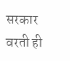सरकार वरती ही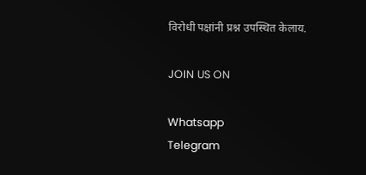विरोधी पक्षांनी प्रश्न उपस्थित केलाय.

JOIN US ON

Whatsapp
Telegram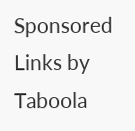Sponsored Links by Taboola